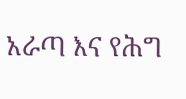አራጣ እና የሕግ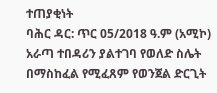ተጠያቂነት
ባሕር ዳር: ጥር 05/2018 ዓ.ም (አሚኮ) አራጣ ተበዳሪን ያልተገባ የወለድ ስሌት በማስከፈል የሚፈጸም የወንጀል ድርጊት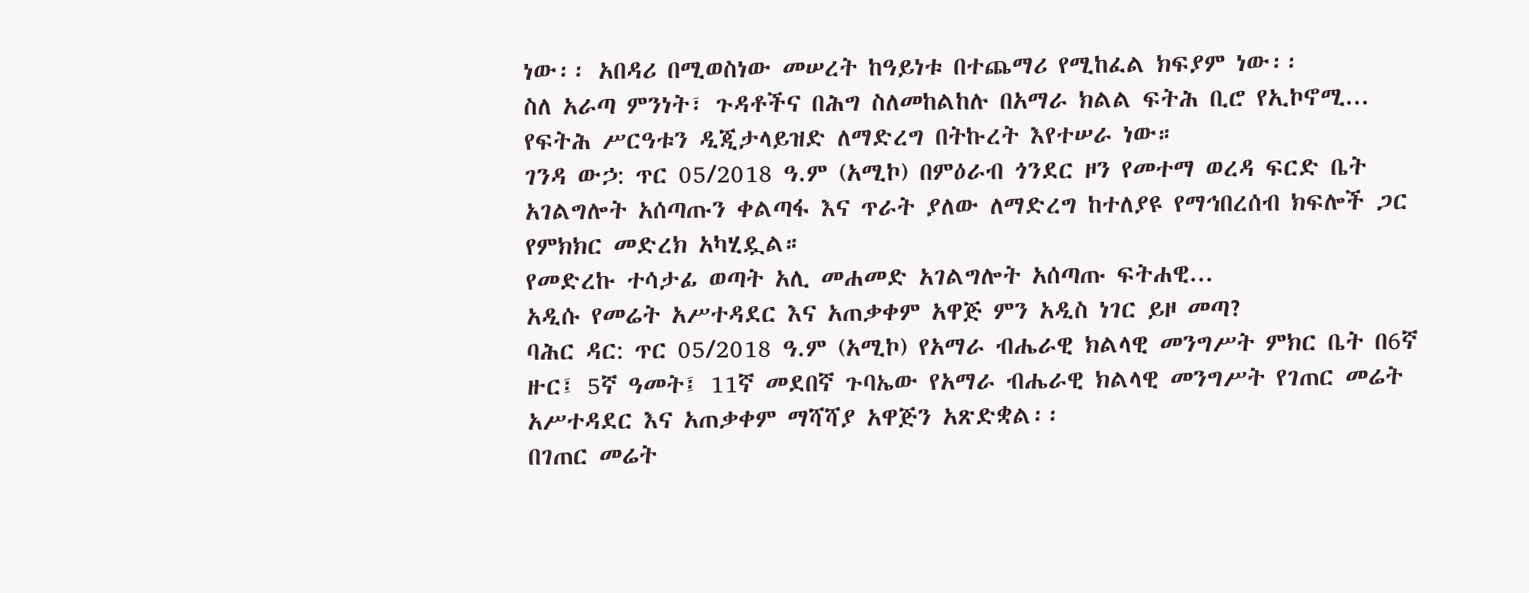ነው፡፡ አበዳሪ በሚወስነው መሠረት ከዓይነቱ በተጨማሪ የሚከፈል ክፍያም ነው፡፡
ስለ አራጣ ምንነት፣ ጉዳቶችና በሕግ ስለመከልከሉ በአማራ ክልል ፍትሕ ቢሮ የኢኮኖሚ...
የፍትሕ ሥርዓቱን ዲጂታላይዝድ ለማድረግ በትኩረት እየተሠራ ነው።
ገንዳ ውኃ: ጥር 05/2018 ዓ.ም (አሚኮ) በምዕራብ ጎንደር ዞን የመተማ ወረዳ ፍርድ ቤት አገልግሎት አሰጣጡን ቀልጣፋ እና ጥራት ያለው ለማድረግ ከተለያዩ የማኅበረሰብ ክፍሎች ጋር የምክክር መድረክ አካሂዷል።
የመድረኩ ተሳታፊ ወጣት አሊ መሐመድ አገልግሎት አሰጣጡ ፍትሐዊ...
አዲሱ የመሬት አሥተዳደር እና አጠቃቀም አዋጅ ምን አዲስ ነገር ይዞ መጣ?
ባሕር ዳር: ጥር 05/2018 ዓ.ም (አሚኮ) የአማራ ብሔራዊ ክልላዊ መንግሥት ምክር ቤት በ6ኛ ዙር፤ 5ኛ ዓመት፤ 11ኛ መደበኛ ጉባኤው የአማራ ብሔራዊ ክልላዊ መንግሥት የገጠር መሬት አሥተዳደር እና አጠቃቀም ማሻሻያ አዋጅን አጽድቋል፡፡
በገጠር መሬት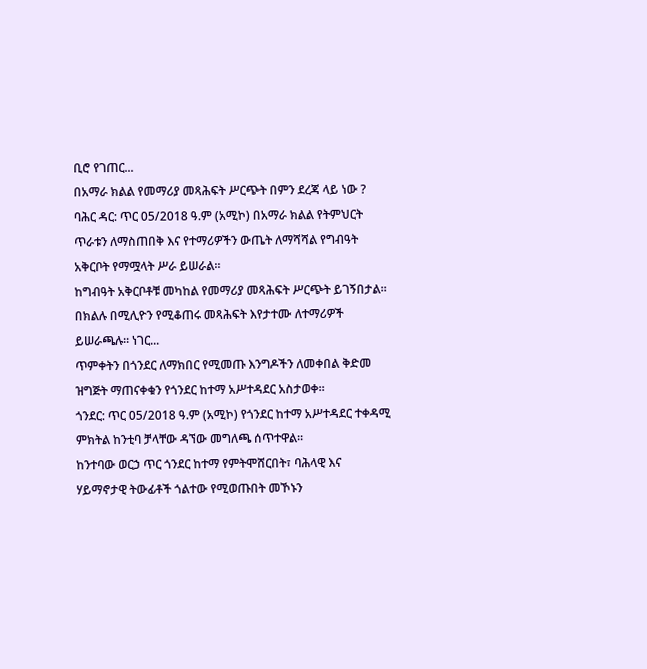ቢሮ የገጠር...
በአማራ ክልል የመማሪያ መጻሕፍት ሥርጭት በምን ደረጃ ላይ ነው ?
ባሕር ዳር: ጥር 05/2018 ዓ.ም (አሚኮ) በአማራ ክልል የትምህርት ጥራቱን ለማስጠበቅ እና የተማሪዎችን ውጤት ለማሻሻል የግብዓት አቅርቦት የማሟላት ሥራ ይሠራል።
ከግብዓት አቅርቦቶቹ መካከል የመማሪያ መጻሕፍት ሥርጭት ይገኝበታል። በክልሉ በሚሊዮን የሚቆጠሩ መጻሕፍት እየታተሙ ለተማሪዎች ይሠራጫሉ። ነገር...
ጥምቀትን በጎንደር ለማክበር የሚመጡ እንግዶችን ለመቀበል ቅድመ ዝግጅት ማጠናቀቁን የጎንደር ከተማ አሥተዳደር አስታወቀ።
ጎንደር: ጥር 05/2018 ዓ.ም (አሚኮ) የጎንደር ከተማ አሥተዳደር ተቀዳሚ ምክትል ከንቲባ ቻላቸው ዳኘው መግለጫ ሰጥተዋል።
ከንተባው ወርኃ ጥር ጎንደር ከተማ የምትሞሸርበት፣ ባሕላዊ እና ሃይማኖታዊ ትውፊቶች ጎልተው የሚወጡበት መኾኑን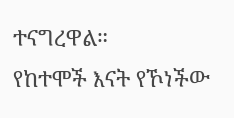ተናግረዋል።
የከተሞች እናት የኾነችው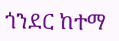ጎንደር ከተማ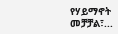የሃይማኖት መቻቻል፣...